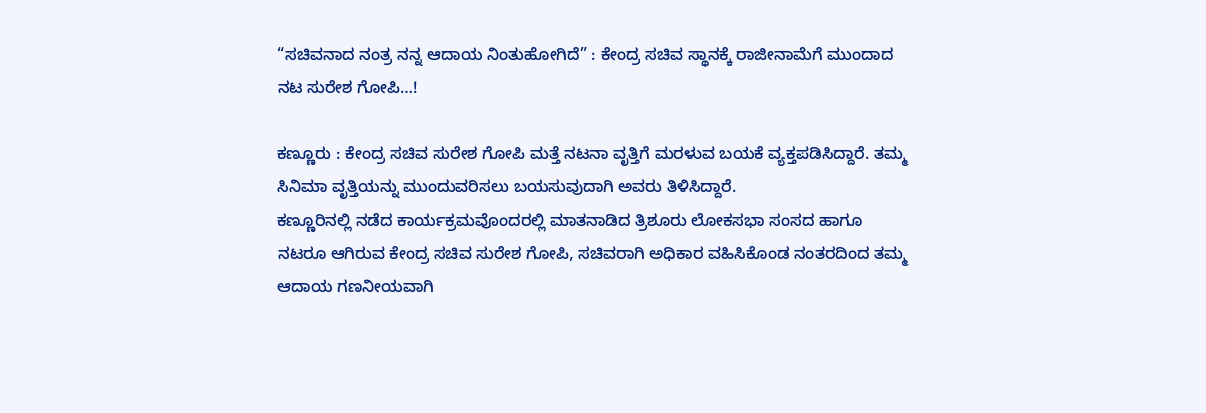“ಸಚಿವನಾದ ನಂತ್ರ ನನ್ನ ಆದಾಯ ನಿಂತುಹೋಗಿದೆ” : ಕೇಂದ್ರ ಸಚಿವ ಸ್ಥಾನಕ್ಕೆ ರಾಜೀನಾಮೆಗೆ ಮುಂದಾದ ನಟ ಸುರೇಶ ಗೋಪಿ…!

ಕಣ್ಣೂರು : ಕೇಂದ್ರ ಸಚಿವ ಸುರೇಶ ಗೋಪಿ ಮತ್ತೆ ನಟನಾ ವೃತ್ತಿಗೆ ಮರಳುವ ಬಯಕೆ ವ್ಯಕ್ತಪಡಿಸಿದ್ದಾರೆ. ತಮ್ಮ ಸಿನಿಮಾ ವೃತ್ತಿಯನ್ನು ಮುಂದುವರಿಸಲು ಬಯಸುವುದಾಗಿ ಅವರು ತಿಳಿಸಿದ್ದಾರೆ.
ಕಣ್ಣೂರಿನಲ್ಲಿ ನಡೆದ ಕಾರ್ಯಕ್ರಮವೊಂದರಲ್ಲಿ ಮಾತನಾಡಿದ ತ್ರಿಶೂರು ಲೋಕಸಭಾ ಸಂಸದ ಹಾಗೂ ನಟರೂ ಆಗಿರುವ ಕೇಂದ್ರ ಸಚಿವ ಸುರೇಶ ಗೋಪಿ, ಸಚಿವರಾಗಿ ಅಧಿಕಾರ ವಹಿಸಿಕೊಂಡ ನಂತರದಿಂದ ತಮ್ಮ ಆದಾಯ ಗಣನೀಯವಾಗಿ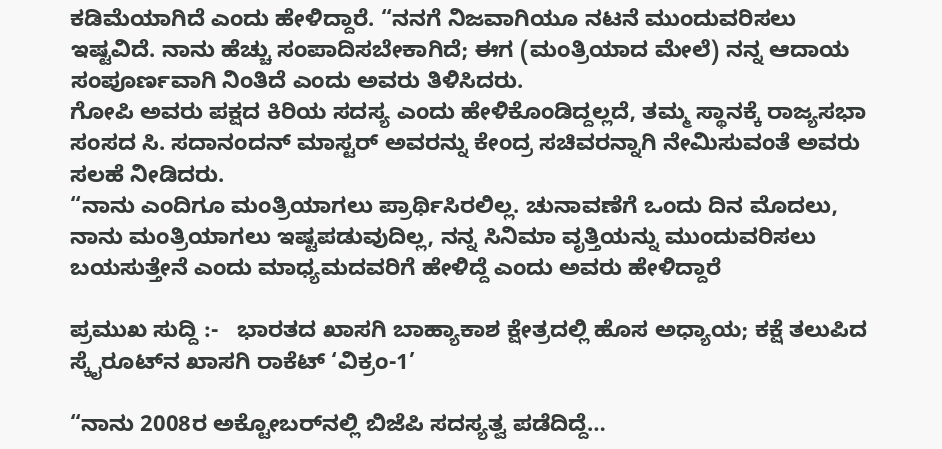ಕಡಿಮೆಯಾಗಿದೆ ಎಂದು ಹೇಳಿದ್ದಾರೆ. “ನನಗೆ ನಿಜವಾಗಿಯೂ ನಟನೆ ಮುಂದುವರಿಸಲು ಇಷ್ಟವಿದೆ. ನಾನು ಹೆಚ್ಚು ಸಂಪಾದಿಸಬೇಕಾಗಿದೆ; ಈಗ (ಮಂತ್ರಿಯಾದ ಮೇಲೆ) ನನ್ನ ಆದಾಯ ಸಂಪೂರ್ಣವಾಗಿ ನಿಂತಿದೆ ಎಂದು ಅವರು ತಿಳಿಸಿದರು.
ಗೋಪಿ ಅವರು ಪಕ್ಷದ ಕಿರಿಯ ಸದಸ್ಯ ಎಂದು ಹೇಳಿಕೊಂಡಿದ್ದಲ್ಲದೆ, ತಮ್ಮ ಸ್ಥಾನಕ್ಕೆ ರಾಜ್ಯಸಭಾ ಸಂಸದ ಸಿ. ಸದಾನಂದನ್ ಮಾಸ್ಟರ್ ಅವರನ್ನು ಕೇಂದ್ರ ಸಚಿವರನ್ನಾಗಿ ನೇಮಿಸುವಂತೆ ಅವರು ಸಲಹೆ ನೀಡಿದರು.
“ನಾನು ಎಂದಿಗೂ ಮಂತ್ರಿಯಾಗಲು ಪ್ರಾರ್ಥಿಸಿರಲಿಲ್ಲ. ಚುನಾವಣೆಗೆ ಒಂದು ದಿನ ಮೊದಲು, ನಾನು ಮಂತ್ರಿಯಾಗಲು ಇಷ್ಟಪಡುವುದಿಲ್ಲ, ನನ್ನ ಸಿನಿಮಾ ವೃತ್ತಿಯನ್ನು ಮುಂದುವರಿಸಲು ಬಯಸುತ್ತೇನೆ ಎಂದು ಮಾಧ್ಯಮದವರಿಗೆ ಹೇಳಿದ್ದೆ ಎಂದು ಅವರು ಹೇಳಿದ್ದಾರೆ

ಪ್ರಮುಖ ಸುದ್ದಿ :-   ಭಾರತದ ಖಾಸಗಿ ಬಾಹ್ಯಾಕಾಶ ಕ್ಷೇತ್ರದಲ್ಲಿ ಹೊಸ ಅಧ್ಯಾಯ; ಕಕ್ಷೆ ತಲುಪಿದ ಸ್ಕೈರೂಟ್‌ನ ಖಾಸಗಿ ರಾಕೆಟ್ ‘ವಿಕ್ರಂ-1’

“ನಾನು 2008ರ ಅಕ್ಟೋಬರ್‌ನಲ್ಲಿ ಬಿಜೆಪಿ ಸದಸ್ಯತ್ವ ಪಡೆದಿದ್ದೆ…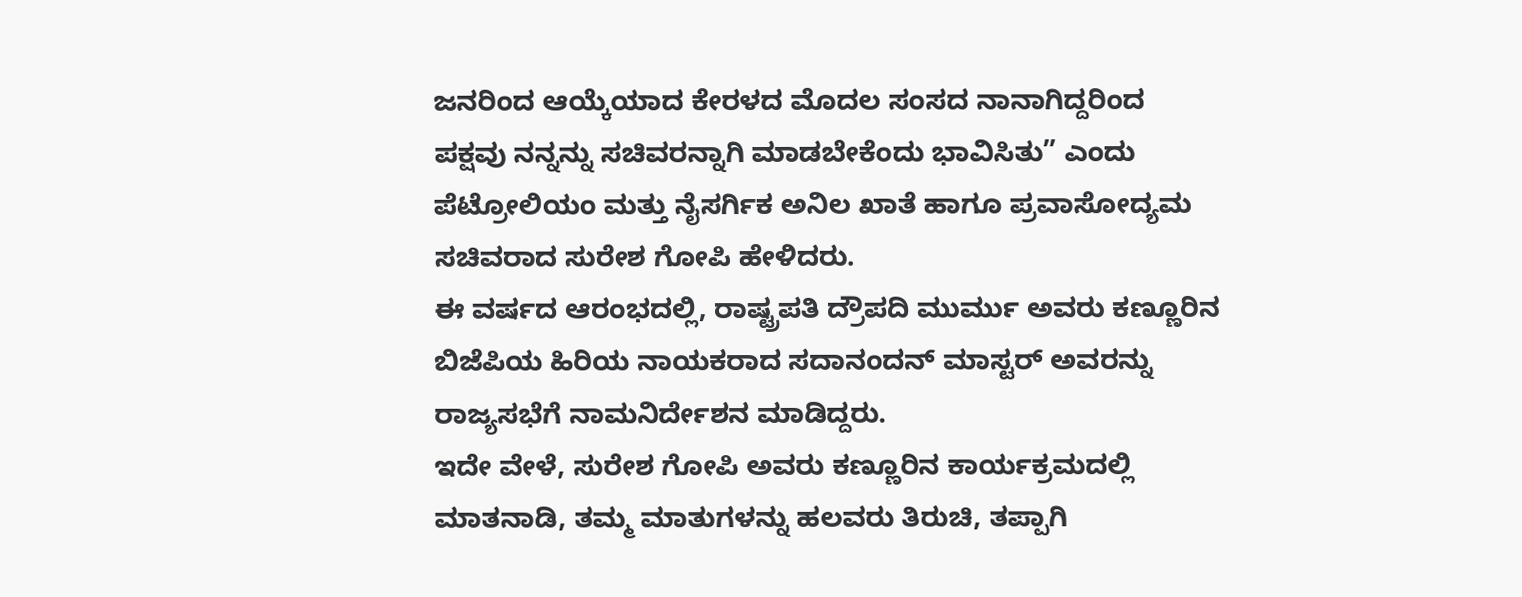ಜನರಿಂದ ಆಯ್ಕೆಯಾದ ಕೇರಳದ ಮೊದಲ ಸಂಸದ ನಾನಾಗಿದ್ದರಿಂದ ಪಕ್ಷವು ನನ್ನನ್ನು ಸಚಿವರನ್ನಾಗಿ ಮಾಡಬೇಕೆಂದು ಭಾವಿಸಿತು” ಎಂದು ಪೆಟ್ರೋಲಿಯಂ ಮತ್ತು ನೈಸರ್ಗಿಕ ಅನಿಲ ಖಾತೆ ಹಾಗೂ ಪ್ರವಾಸೋದ್ಯಮ ಸಚಿವರಾದ ಸುರೇಶ ಗೋಪಿ ಹೇಳಿದರು.
ಈ ವರ್ಷದ ಆರಂಭದಲ್ಲಿ, ರಾಷ್ಟ್ರಪತಿ ದ್ರೌಪದಿ ಮುರ್ಮು ಅವರು ಕಣ್ಣೂರಿನ ಬಿಜೆಪಿಯ ಹಿರಿಯ ನಾಯಕರಾದ ಸದಾನಂದನ್ ಮಾಸ್ಟರ್ ಅವರನ್ನು ರಾಜ್ಯಸಭೆಗೆ ನಾಮನಿರ್ದೇಶನ ಮಾಡಿದ್ದರು.
ಇದೇ ವೇಳೆ, ಸುರೇಶ ಗೋಪಿ ಅವರು ಕಣ್ಣೂರಿನ ಕಾರ್ಯಕ್ರಮದಲ್ಲಿ ಮಾತನಾಡಿ, ತಮ್ಮ ಮಾತುಗಳನ್ನು ಹಲವರು ತಿರುಚಿ, ತಪ್ಪಾಗಿ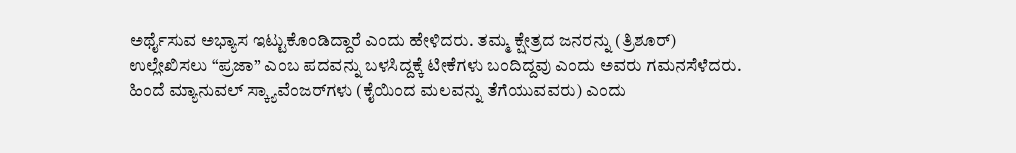ಅರ್ಥೈಸುವ ಅಭ್ಯಾಸ ಇಟ್ಟುಕೊಂಡಿದ್ದಾರೆ ಎಂದು ಹೇಳಿದರು. ತಮ್ಮ ಕ್ಷೇತ್ರದ ಜನರನ್ನು (ತ್ರಿಶೂರ್) ಉಲ್ಲೇಖಿಸಲು “ಪ್ರಜಾ” ಎಂಬ ಪದವನ್ನು ಬಳಸಿದ್ದಕ್ಕೆ ಟೀಕೆಗಳು ಬಂದಿದ್ದವು ಎಂದು ಅವರು ಗಮನಸೆಳೆದರು.
ಹಿಂದೆ ಮ್ಯಾನುವಲ್ ಸ್ಕ್ಯಾವೆಂಜರ್‌ಗಳು (ಕೈಯಿಂದ ಮಲವನ್ನು ತೆಗೆಯುವವರು) ಎಂದು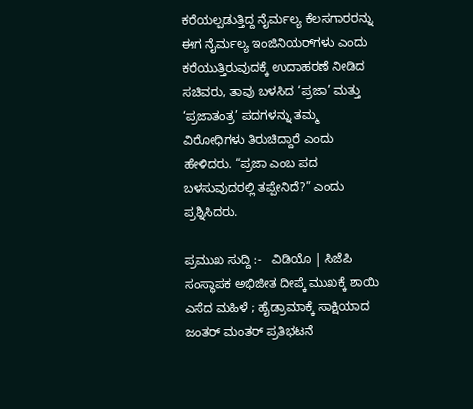ಕರೆಯಲ್ಪಡುತ್ತಿದ್ದ ನೈರ್ಮಲ್ಯ ಕೆಲಸಗಾರರನ್ನು ಈಗ ನೈರ್ಮಲ್ಯ ಇಂಜಿನಿಯರ್‌ಗಳು ಎಂದು ಕರೆಯುತ್ತಿರುವುದಕ್ಕೆ ಉದಾಹರಣೆ ನೀಡಿದ ಸಚಿವರು, ತಾವು ಬಳಸಿದ ‘ಪ್ರಜಾ’ ಮತ್ತು ‘ಪ್ರಜಾತಂತ್ರ’ ಪದಗಳನ್ನು ತಮ್ಮ ವಿರೋಧಿಗಳು ತಿರುಚಿದ್ದಾರೆ ಎಂದು ಹೇಳಿದರು. “ಪ್ರಜಾ ಎಂಬ ಪದ ಬಳಸುವುದರಲ್ಲಿ ತಪ್ಪೇನಿದೆ?” ಎಂದು ಪ್ರಶ್ನಿಸಿದರು.

ಪ್ರಮುಖ ಸುದ್ದಿ :-   ವಿಡಿಯೊ | ಸಿಜೆಪಿ ಸಂಸ್ಥಾಪಕ ಅಭಿಜೀತ ದೀಪ್ಕೆ ಮುಖಕ್ಕೆ ಶಾಯಿ ಎಸೆದ ಮಹಿಳೆ ; ಹೈಡ್ರಾಮಾಕ್ಕೆ ಸಾಕ್ಷಿಯಾದ ಜಂತರ್ ಮಂತರ್‌ ಪ್ರತಿಭಟನೆ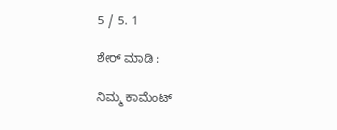5 / 5. 1

ಶೇರ್ ಮಾಡಿ :

ನಿಮ್ಮ ಕಾಮೆಂಟ್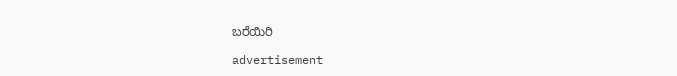ಬರೆಯಿರಿ

advertisement